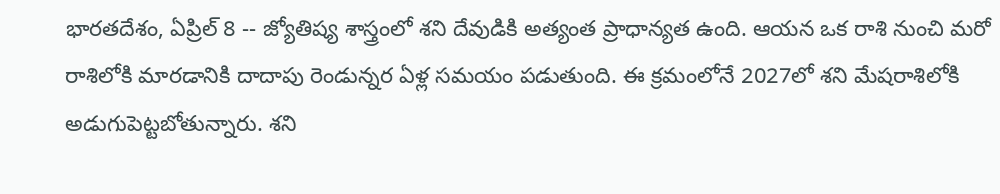భారతదేశం, ఏప్రిల్ 8 -- జ్యోతిష్య శాస్త్రంలో శని దేవుడికి అత్యంత ప్రాధాన్యత ఉంది. ఆయన ఒక రాశి నుంచి మరో రాశిలోకి మారడానికి దాదాపు రెండున్నర ఏళ్ల సమయం పడుతుంది. ఈ క్రమంలోనే 2027లో శని మేషరాశిలోకి అడుగుపెట్టబోతున్నారు. శని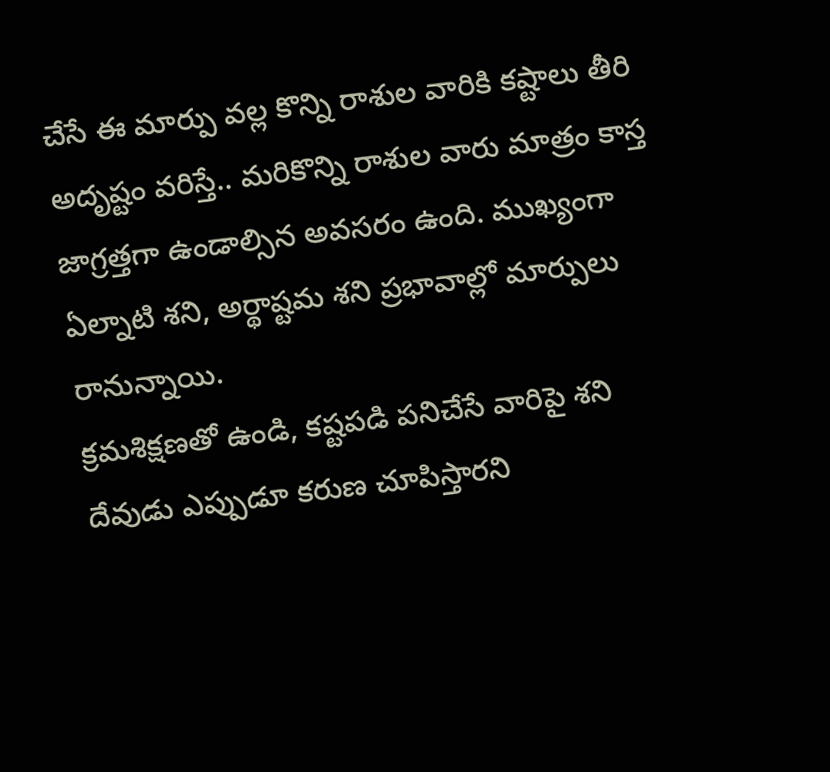చేసే ఈ మార్పు వల్ల కొన్ని రాశుల వారికి కష్టాలు తీరి అదృష్టం వరిస్తే.. మరికొన్ని రాశుల వారు మాత్రం కాస్త జాగ్రత్తగా ఉండాల్సిన అవసరం ఉంది. ముఖ్యంగా ఏల్నాటి శని, అర్థాష్టమ శని ప్రభావాల్లో మార్పులు రానున్నాయి.
క్రమశిక్షణతో ఉండి, కష్టపడి పనిచేసే వారిపై శని దేవుడు ఎప్పుడూ కరుణ చూపిస్తారని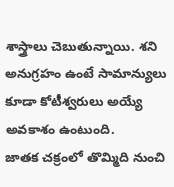శాస్త్రాలు చెబుతున్నాయి. శని అనుగ్రహం ఉంటే సామాన్యులు కూడా కోటీశ్వరులు అయ్యే అవకాశం ఉంటుంది.
జాతక చక్రంలో తొమ్మిది నుంచి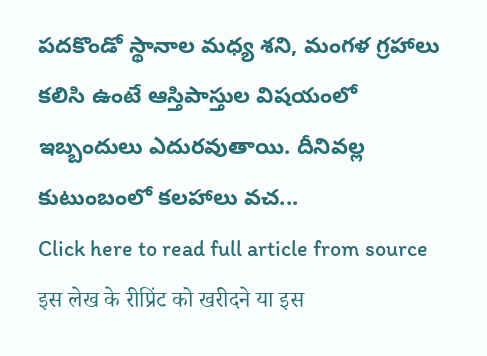పదకొండో స్థానాల మధ్య శని, మంగళ గ్రహాలు కలిసి ఉంటే ఆస్తిపాస్తుల విషయంలో ఇబ్బందులు ఎదురవుతాయి. దీనివల్ల కుటుంబంలో కలహాలు వచ...
Click here to read full article from source
इस लेख के रीप्रिंट को खरीदने या इस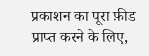प्रकाशन का पूरा फ़ीड प्राप्त करने के लिए,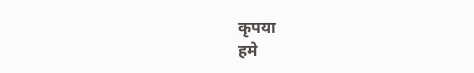कृपया
हमे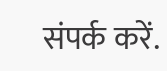संपर्क करें.